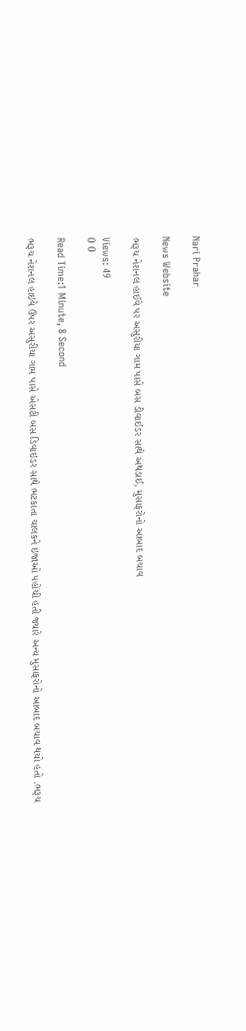Nari Prahar

News Website

ભરૂચ નેશનલ હાઈવે પર અસુરીયા ગામ પાસે બસ ડીવાઈડર સાથે અથડાઈ, મુસાફરોનો આબાદ બચાવ

Views: 49
0 0

Read Time:1 Minute, 8 Second

ભરૂચ નેશનલ હાઇવે ઉપર અસુરીયા ગામ પાસે એસટી બસ ડિવાઇડર સાથે ભટકાતા ચાલકને ઇજાઓ પહોંચી હતી જ્યારે અન્ય મુસાફરોનો આબાદ બચાવ થયો હતો .ભરૂચ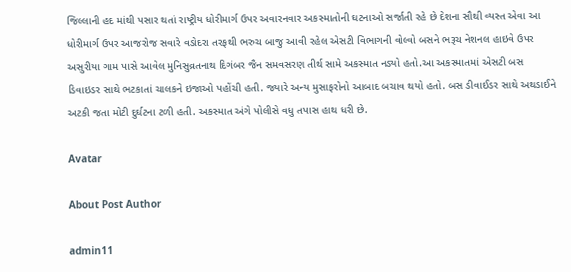જિલ્લાની હદ માંથી પસાર થતાં રાષ્ટ્રીય ધોરીમાર્ગ ઉપર અવારનવાર અકસ્માતોની ઘટનાઓ સર્જાતી રહે છે દેશના સૌથી વ્યસ્ત એવા આ ધોરીમાર્ગ ઉપર આજરોજ સવારે વડોદરા તરફથી ભરુચ બાજુ આવી રહેલ એસટી વિભાગની વોલ્વો બસને ભરૂચ નેશનલ હાઇવે ઉપર અસુરીયા ગામ પાસે આવેલ મુનિસુવ્રતનાથ દિગંબર જૈન સમવસરણ તીર્થ સામે અકસ્માત નડ્યો હતો.આ અકસ્માતમાં એસટી બસ ડિવાઇડર સાથે ભટકાતાં ચાલકને ઇજાઓ પહોંચી હતી. જ્યારે અન્ય મુસાફરોનો આબાદ બચાવ થયો હતો. બસ ડીવાઈડર સાથે અથડાઈને અટકી જતા મોટી દુર્ઘટના ટળી હતી. અકસ્માત અંગે પોલીસે વધુ તપાસ હાથ ધરી છે.

Avatar

About Post Author

admin11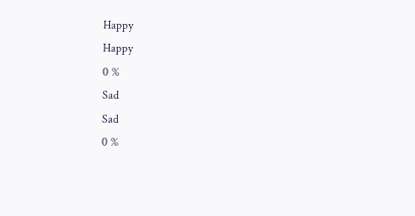Happy
Happy
0 %
Sad
Sad
0 %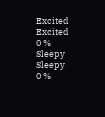Excited
Excited
0 %
Sleepy
Sleepy
0 %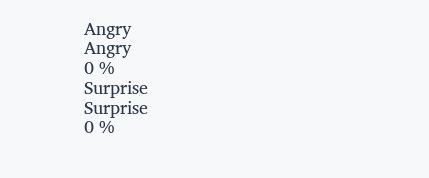Angry
Angry
0 %
Surprise
Surprise
0 %